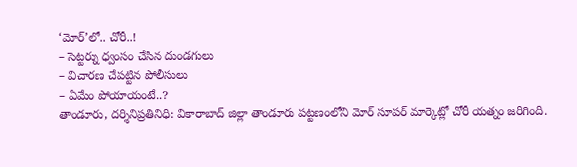‘మోర్’లో.. చోరీ..!
– సెట్టర్ను ధ్వంసం చేసిన దుండగులు
– విచారణ చేపట్టిన పోలీసులు
– ఏమేం పోయాయంటే..?
తాండూరు, దర్శినిప్రతినిధి: వికారాబాద్ జిల్లా తాండూరు పట్టణంలోని మోర్ సూపర్ మార్కెట్లో చోరీ యత్నం జరిగింది.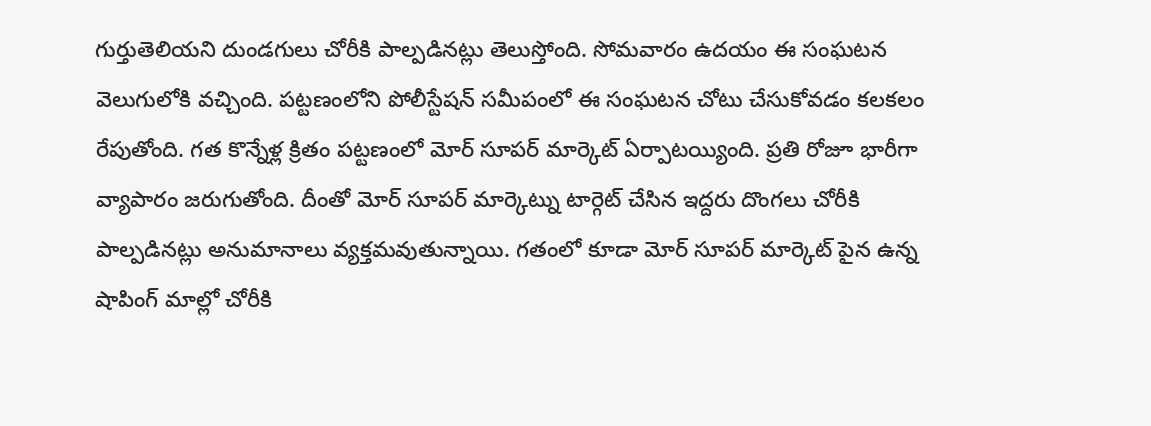గుర్తుతెలియని దుండగులు చోరీకి పాల్పడినట్లు తెలుస్తోంది. సోమవారం ఉదయం ఈ సంఘటన వెలుగులోకి వచ్చింది. పట్టణంలోని పోలీస్టేషన్ సమీపంలో ఈ సంఘటన చోటు చేసుకోవడం కలకలం రేపుతోంది. గత కొన్నేళ్ల క్రితం పట్టణంలో మోర్ సూపర్ మార్కెట్ ఏర్పాటయ్యింది. ప్రతి రోజూ భారీగా వ్యాపారం జరుగుతోంది. దీంతో మోర్ సూపర్ మార్కెట్ను టార్గెట్ చేసిన ఇద్దరు దొంగలు చోరీకి పాల్పడినట్లు అనుమానాలు వ్యక్తమవుతున్నాయి. గతంలో కూడా మోర్ సూపర్ మార్కెట్ పైన ఉన్న షాపింగ్ మాల్లో చోరీకి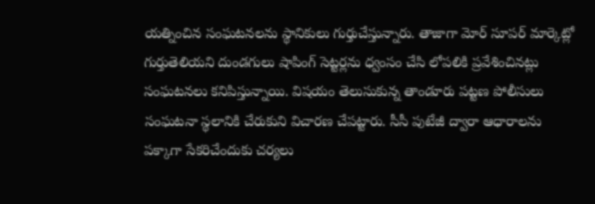యత్నించిన సంఘటనలను స్థానికులు గుర్తుచేస్తున్నారు. తాజాగా మోర్ సూపర్ మార్కెట్లో గుర్తుతెలియని దుండగులు షాపింగ్ సెట్టర్లను ధ్వంసం చేసి లోపలికి ప్రవేశించినట్లు సంఘటనలు కనిపిస్తున్నాయి. విషయం తెలుసుకున్న తాండూరు పట్టణ పోలీసులు సంఘటనా స్థలానికి చేరుకుని విచారణ చేపట్టారు. సీసీ పుటేజీ ద్వారా ఆధారాలను పక్కాగా సేకరిచేందుకు చర్యలు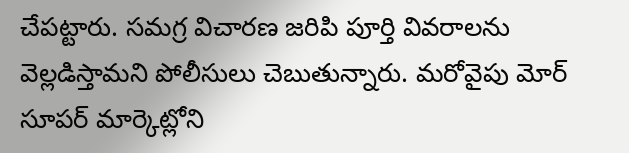చేపట్టారు. సమగ్ర విచారణ జరిపి పూర్తి వివరాలను వెల్లడిస్తామని పోలీసులు చెబుతున్నారు. మరోవైపు మోర్ సూపర్ మార్కెట్లోని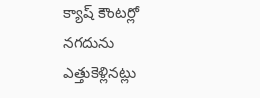క్యాష్ కౌంటర్లో నగదును ఎత్తుకెళ్లినట్లు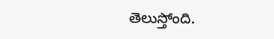తెలుస్తోంది.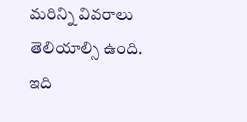మరిన్ని వివరాలు తెలియాల్సి ఉంది.
ఇది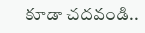కూడా చదవండి..